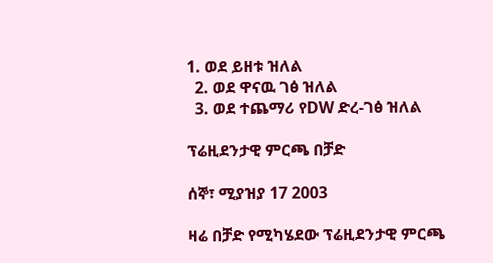1. ወደ ይዘቱ ዝለል
  2. ወደ ዋናዉ ገፅ ዝለል
  3. ወደ ተጨማሪ የDW ድረ-ገፅ ዝለል

ፕሬዚደንታዊ ምርጫ በቻድ

ሰኞ፣ ሚያዝያ 17 2003

ዛሬ በቻድ የሚካሄደው ፕሬዚደንታዊ ምርጫ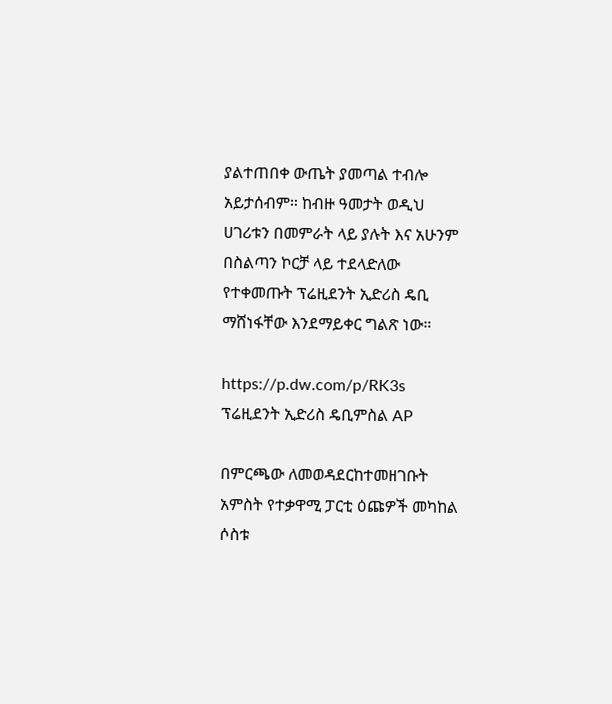ያልተጠበቀ ውጤት ያመጣል ተብሎ አይታሰብም። ከብዙ ዓመታት ወዲህ ሀገሪቱን በመምራት ላይ ያሉት እና አሁንም በስልጣን ኮርቻ ላይ ተደላድለው የተቀመጡት ፕሬዚደንት ኢድሪስ ዴቢ ማሸነፋቸው እንደማይቀር ግልጽ ነው።

https://p.dw.com/p/RK3s
ፕሬዚደንት ኢድሪስ ዴቢምስል AP

በምርጫው ለመወዳደርከተመዘገቡት አምስት የተቃዋሚ ፓርቲ ዕጩዎች መካከል ሶስቱ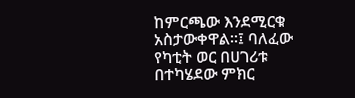ከምርጫው እንደሚርቁ አስታውቀዋል።፤ ባለፈው የካቲት ወር በሀገሪቱ በተካሄደው ምክር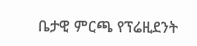ቤታዊ ምርጫ የፕሬዚደንት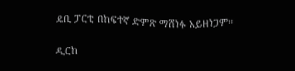ዴቢ ፓርቲ በከፍተኛ ድምጽ ማሸነፉ አይዘነጋም።

ዲርከ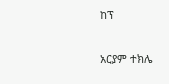ከፕ

አርያም ተክሌ